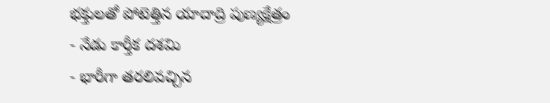భక్తులతో పోటెత్తిన యాదాద్రి పుణ్యక్షేత్రం
- నేడు కార్తీక దశమి
- భారీగా తరలివచ్చిన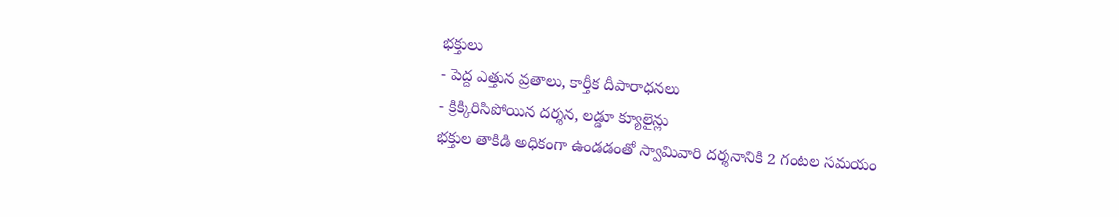భక్తులు
- పెద్ద ఎత్తున వ్రతాలు, కార్తీక దీపారాధనలు
- క్రిక్కిరిసిపోయిన దర్శన, లడ్డూ క్యూలైన్లు
భక్తుల తాకిడి అధికంగా ఉండడంతో స్వామివారి దర్శనానికి 2 గంటల సమయం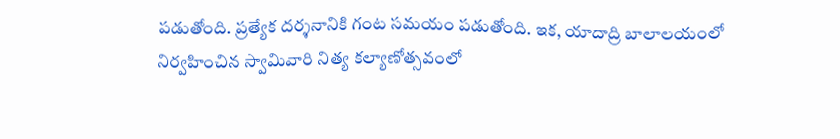పడుతోంది. ప్రత్యేక దర్శనానికి గంట సమయం పడుతోంది. ఇక, యాదాద్రి బాలాలయంలో నిర్వహించిన స్వామివారి నిత్య కల్యాణోత్సవంలో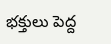భక్తులు పెద్ద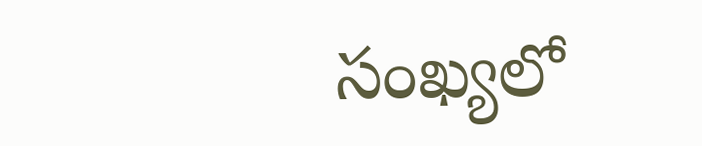సంఖ్యలో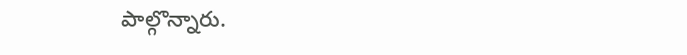పాల్గొన్నారు.